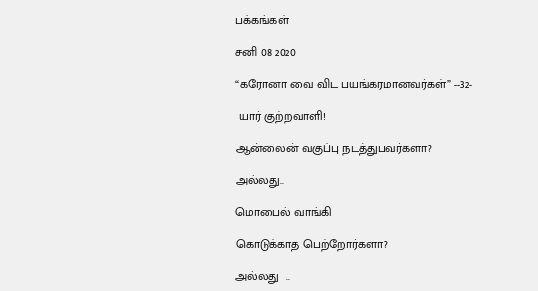பக்கங்கள்

சனி 08 2020

“கரோனா வை விட பயங்கரமானவர்கள்” --32-

 யார் குற்றவாளி!

ஆன்லைன் வகுப்பு நடத்துபவர்களா?

அல்லது..

மொபைல் வாங்கி

கொடுக்காத பெற்றோர்களா?

அல்லது  ..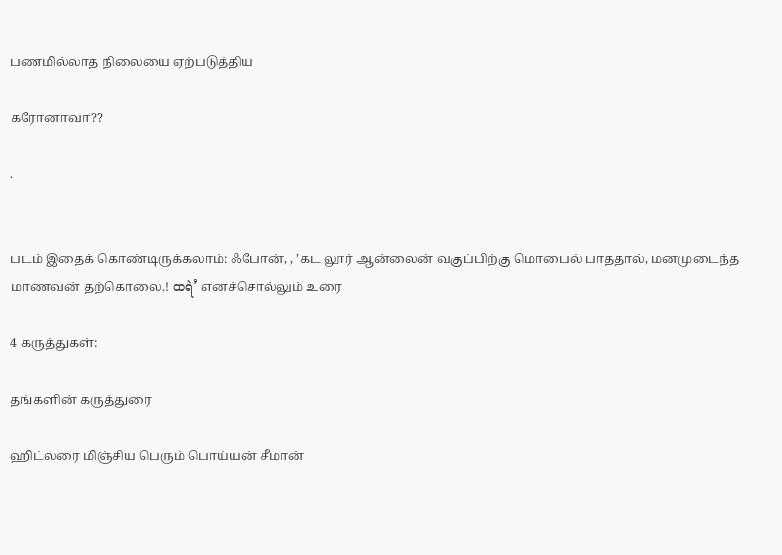பணமில்லாத நிலையை ஏற்படுத்திய

கரோனாவா??

.


படம் இதைக் கொண்டிருக்கலாம்: ஃபோன், , ’கட லூர் ஆன்லைன் வகுப்பிற்கு மொபைல் பாததால், மனமுடைந்த மாணவன் தற்கொலை.! ထရဲ’ எனச்சொல்லும் உரை

4 கருத்துகள்:

தங்களின் கருத்துரை

ஹிட்லரை மிஞ்சிய பெரும் பொய்யன் சீமான்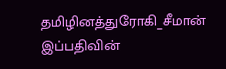தமிழினத்துரோகி_சீமான் இப்பதிவின்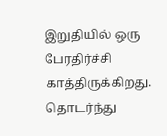இறுதியில் ஒரு பேரதிர்ச்சி காத்திருக்கிறது.  தொடர்ந்து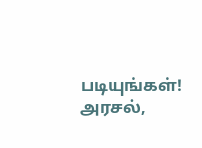படியுங்கள்! அரசல்,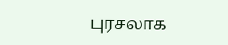புரசலாக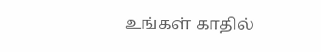உங்கள் காதில்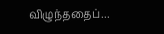விழுந்ததைப்...